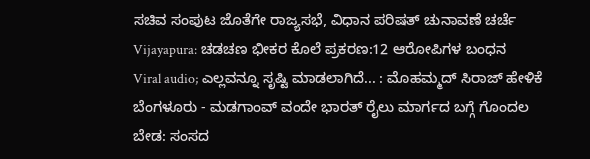ಸಚಿವ ಸಂಪುಟ ಜೊತೆಗೇ ರಾಜ್ಯಸಭೆ, ವಿಧಾನ ಪರಿಷತ್ ಚುನಾವಣೆ ಚರ್ಚೆ
Vijayapura: ಚಡಚಣ ಭೀಕರ ಕೊಲೆ ಪ್ರಕರಣ:12 ಆರೋಪಿಗಳ ಬಂಧನ
Viral audio; ಎಲ್ಲವನ್ನೂ ಸೃಷ್ಟಿ ಮಾಡಲಾಗಿದೆ... : ಮೊಹಮ್ಮದ್ ಸಿರಾಜ್ ಹೇಳಿಕೆ
ಬೆಂಗಳೂರು - ಮಡಗಾಂವ್ ವಂದೇ ಭಾರತ್ ರೈಲು ಮಾರ್ಗದ ಬಗ್ಗೆ ಗೊಂದಲ ಬೇಡ: ಸಂಸದ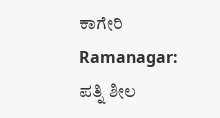ಕಾಗೇರಿ
Ramanagar: ಪತ್ನಿ ಶೀಲ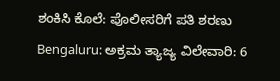ಶಂಕಿಸಿ ಕೊಲೆ: ಪೊಲೀಸರಿಗೆ ಪತಿ ಶರಣು
Bengaluru: ಅಕ್ರಮ ತ್ಯಾಜ್ಯ ವಿಲೇವಾರಿ: 6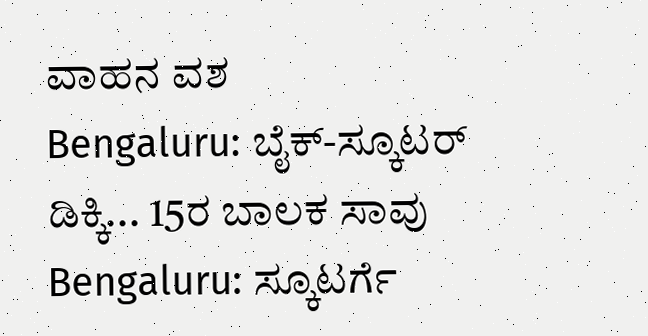ವಾಹನ ವಶ
Bengaluru: ಬೈಕ್-ಸ್ಕೂಟರ್ ಡಿಕ್ಕಿ... 15ರ ಬಾಲಕ ಸಾವು
Bengaluru: ಸ್ಕೂಟರ್ಗೆ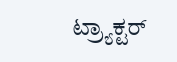ಟ್ರ್ಯಾಕ್ಟರ್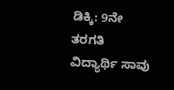ಡಿಕ್ಕಿ: 9ನೇ ತರಗತಿ ವಿದ್ಯಾರ್ಥಿ ಸಾವು